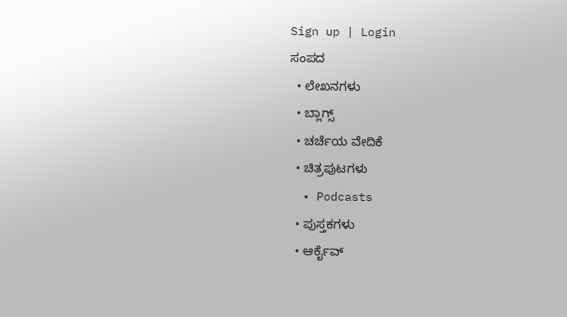Sign up | Login
ಸಂಪದ
  • ಲೇಖನಗಳು
  • ಬ್ಲಾಗ್ಸ್
  • ಚರ್ಚೆಯ ವೇದಿಕೆ
  • ಚಿತ್ರಪುಟಗಳು
  • Podcasts
  • ಪುಸ್ತಕಗಳು
  • ಆರ್ಕೈವ್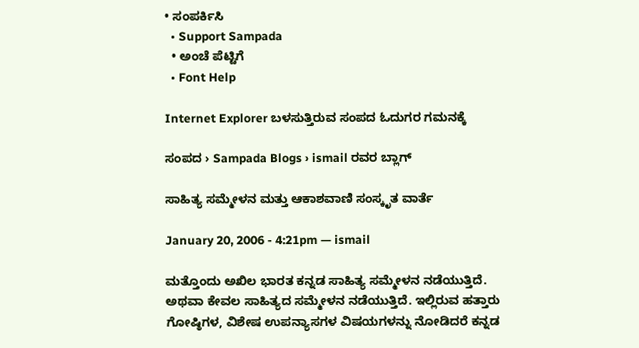• ಸಂಪರ್ಕಿಸಿ
  • Support Sampada
  • ಅಂಚೆ ಪೆಟ್ಟಿಗೆ
  • Font Help

Internet Explorer ಬಳಸುತ್ತಿರುವ ಸಂಪದ ಓದುಗರ ಗಮನಕ್ಕೆ

ಸಂಪದ › Sampada Blogs › ismail ರವರ ಬ್ಲಾಗ್

ಸಾಹಿತ್ಯ ಸಮ್ಮೇಳನ ಮತ್ತು ಆಕಾಶವಾಣಿ ಸಂಸ್ಕೃತ ವಾರ್ತೆ

January 20, 2006 - 4:21pm — ismail

ಮತ್ತೊಂದು ಅಖಿಲ ಭಾರತ ಕನ್ನಡ ಸಾಹಿತ್ಯ ಸಮ್ಮೇಳನ ನಡೆಯುತ್ತಿದೆ. ಅಥವಾ ಕೇವಲ ಸಾಹಿತ್ಯದ ಸಮ್ಮೇಳನ ನಡೆಯುತ್ತಿದೆ. ಇಲ್ಲಿರುವ ಹತ್ತಾರು ಗೋಷ್ಠಿಗಳ, ವಿಶೇಷ ಉಪನ್ಯಾಸಗಳ ವಿಷಯಗಳನ್ನು ನೋಡಿದರೆ ಕನ್ನಡ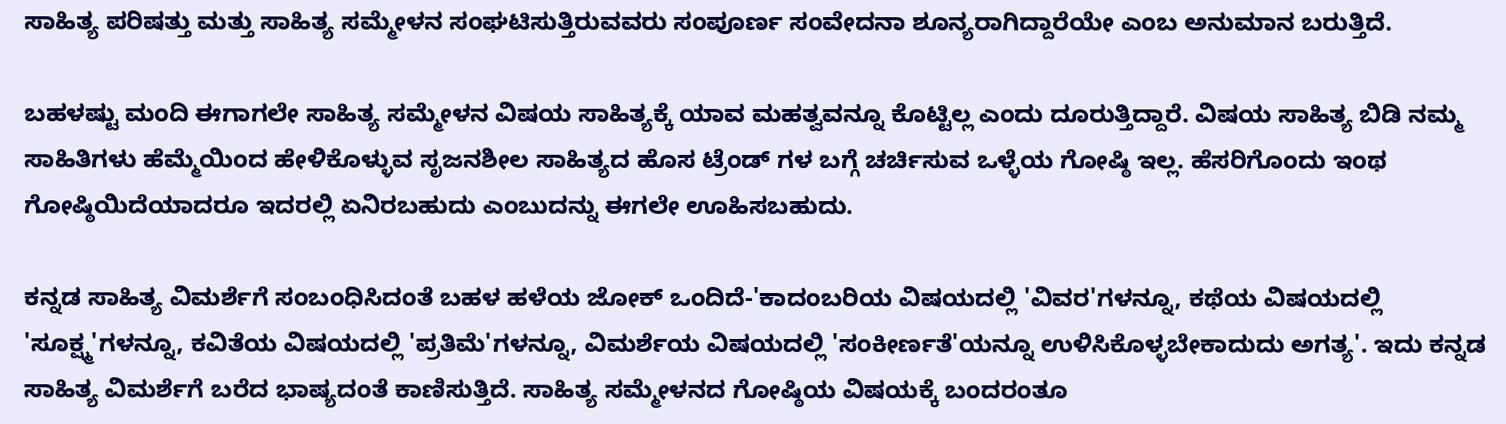ಸಾಹಿತ್ಯ ಪರಿಷತ್ತು ಮತ್ತು ಸಾಹಿತ್ಯ ಸಮ್ಮೇಳನ ಸಂಘಟಿಸುತ್ತಿರುವವರು ಸಂಪೂರ್ಣ ಸಂವೇದನಾ ಶೂನ್ಯರಾಗಿದ್ದಾರೆಯೇ ಎಂಬ ಅನುಮಾನ ಬರುತ್ತಿದೆ.

ಬಹಳಷ್ಟು ಮಂದಿ ಈಗಾಗಲೇ ಸಾಹಿತ್ಯ ಸಮ್ಮೇಳನ ವಿಷಯ ಸಾಹಿತ್ಯಕ್ಕೆ ಯಾವ ಮಹತ್ವವನ್ನೂ ಕೊಟ್ಟಿಲ್ಲ ಎಂದು ದೂರುತ್ತಿದ್ದಾರೆ. ವಿಷಯ ಸಾಹಿತ್ಯ ಬಿಡಿ ನಮ್ಮ ಸಾಹಿತಿಗಳು ಹೆಮ್ಮೆಯಿಂದ ಹೇಳಿಕೊಳ್ಳುವ ಸೃಜನಶೀಲ ಸಾಹಿತ್ಯದ ಹೊಸ ಟ್ರೆಂಡ್ ಗಳ ಬಗ್ಗೆ ಚರ್ಚಿಸುವ ಒಳ್ಳೆಯ ಗೋಷ್ಠಿ ಇಲ್ಲ. ಹೆಸರಿಗೊಂದು ಇಂಥ ಗೋಷ್ಠಿಯಿದೆಯಾದರೂ ಇದರಲ್ಲಿ ಏನಿರಬಹುದು ಎಂಬುದನ್ನು ಈಗಲೇ ಊಹಿಸಬಹುದು.

ಕನ್ನಡ ಸಾಹಿತ್ಯ ವಿಮರ್ಶೆಗೆ ಸಂಬಂಧಿಸಿದಂತೆ ಬಹಳ ಹಳೆಯ ಜೋಕ್ ಒಂದಿದೆ-'ಕಾದಂಬರಿಯ ವಿಷಯದಲ್ಲಿ 'ವಿವರ'ಗಳನ್ನೂ, ಕಥೆಯ ವಿಷಯದಲ್ಲಿ 'ಸೂಕ್ಷ್ಮ'ಗಳನ್ನೂ, ಕವಿತೆಯ ವಿಷಯದಲ್ಲಿ 'ಪ್ರತಿಮೆ'ಗಳನ್ನೂ, ವಿಮರ್ಶೆಯ ವಿಷಯದಲ್ಲಿ 'ಸಂಕೀರ್ಣತೆ'ಯನ್ನೂ ಉಳಿಸಿಕೊಳ್ಳಬೇಕಾದುದು ಅಗತ್ಯ'. ಇದು ಕನ್ನಡ ಸಾಹಿತ್ಯ ವಿಮರ್ಶೆಗೆ ಬರೆದ ಭಾಷ್ಯದಂತೆ ಕಾಣಿಸುತ್ತಿದೆ. ಸಾಹಿತ್ಯ ಸಮ್ಮೇಳನದ ಗೋಷ್ಠಿಯ ವಿಷಯಕ್ಕೆ ಬಂದರಂತೂ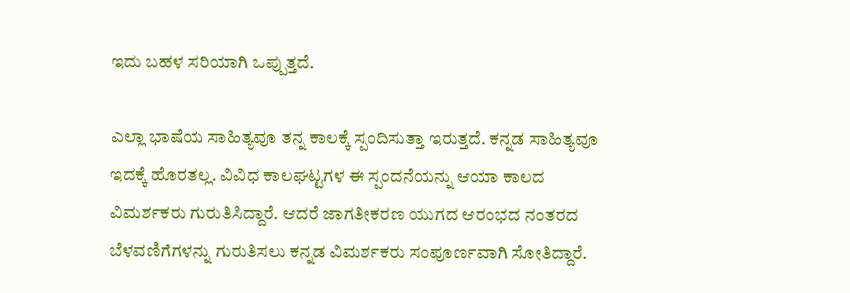ಇದು ಬಹಳ ಸರಿಯಾಗಿ ಒಪ್ಪುತ್ತದೆ.

ಎಲ್ಲಾ ಭಾಷೆಯ ಸಾಹಿತ್ಯವೂ ತನ್ನ ಕಾಲಕ್ಕೆ ಸ್ಪಂದಿಸುತ್ತಾ ಇರುತ್ತದೆ. ಕನ್ನಡ ಸಾಹಿತ್ಯವೂ ಇದಕ್ಕೆ ಹೊರತಲ್ಲ. ವಿವಿಧ ಕಾಲಘಟ್ಟಗಳ ಈ ಸ್ಪಂದನೆಯನ್ನು ಆಯಾ ಕಾಲದ ವಿಮರ್ಶಕರು ಗುರುತಿಸಿದ್ದಾರೆ. ಆದರೆ ಜಾಗತೀಕರಣ ಯುಗದ ಆರಂಭದ ನಂತರದ ಬೆಳವಣಿಗೆಗಳನ್ನು ಗುರುತಿಸಲು ಕನ್ನಡ ವಿಮರ್ಶಕರು ಸಂಪೂರ್ಣವಾಗಿ ಸೋತಿದ್ದಾರೆ.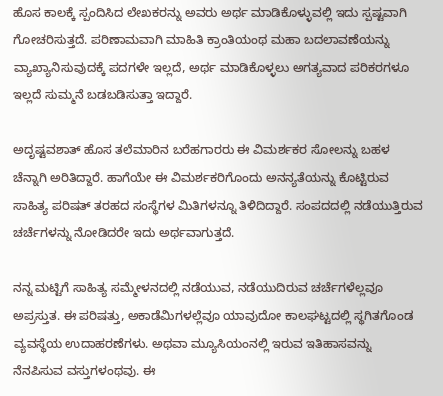ಹೊಸ ಕಾಲಕ್ಕೆ ಸ್ಪಂದಿಸಿದ ಲೇಖಕರನ್ನು ಅವರು ಅರ್ಥ ಮಾಡಿಕೊಳ್ಳುವಲ್ಲಿ ಇದು ಸ್ಪಷ್ಟವಾಗಿ ಗೋಚರಿಸುತ್ತದೆ. ಪರಿಣಾಮವಾಗಿ ಮಾಹಿತಿ ಕ್ರಾಂತಿಯಂಥ ಮಹಾ ಬದಲಾವಣೆಯನ್ನು ವ್ಯಾಖ್ಯಾನಿಸುವುದಕ್ಕೆ ಪದಗಳೇ ಇಲ್ಲದೆ, ಅರ್ಥ ಮಾಡಿಕೊಳ್ಳಲು ಅಗತ್ಯವಾದ ಪರಿಕರಗಳೂ ಇಲ್ಲದೆ ಸುಮ್ಮನೆ ಬಡಬಡಿಸುತ್ತಾ ಇದ್ದಾರೆ.

ಅದೃಷ್ಟವಶಾತ್ ಹೊಸ ತಲೆಮಾರಿನ ಬರೆಹಗಾರರು ಈ ವಿಮರ್ಶಕರ ಸೋಲನ್ನು ಬಹಳ ಚೆನ್ನಾಗಿ ಅರಿತಿದ್ದಾರೆ. ಹಾಗೆಯೇ ಈ ವಿಮರ್ಶಕರಿಗೊಂದು ಅನನ್ಯತೆಯನ್ನು ಕೊಟ್ಟಿರುವ ಸಾಹಿತ್ಯ ಪರಿಷತ್ ತರಹದ ಸಂಸ್ಥೆಗಳ ಮಿತಿಗಳನ್ನೂ ತಿಳಿದಿದ್ದಾರೆ. ಸಂಪದದಲ್ಲಿ ನಡೆಯುತ್ತಿರುವ ಚರ್ಚೆಗಳನ್ನು ನೋಡಿದರೇ ಇದು ಅರ್ಥವಾಗುತ್ತದೆ.

ನನ್ನ ಮಟ್ಟಿಗೆ ಸಾಹಿತ್ಯ ಸಮ್ಮೇಳನದಲ್ಲಿ ನಡೆಯುವ, ನಡೆಯುದಿರುವ ಚರ್ಚೆಗಳೆಲ್ಲವೂ ಅಪ್ರಸ್ತುತ. ಈ ಪರಿಷತ್ತು, ಅಕಾಡೆಮಿಗಳಲ್ಲೆವೂ ಯಾವುದೋ ಕಾಲಘಟ್ಟದಲ್ಲಿ ಸ್ಥಗಿತಗೊಂಡ ವ್ಯವಸ್ಥೆಯ ಉದಾಹರಣೆಗಳು. ಅಥವಾ ಮ್ಯೂಸಿಯಂನಲ್ಲಿ ಇರುವ ಇತಿಹಾಸವನ್ನು ನೆನಪಿಸುವ ವಸ್ತುಗಳಂಥವು. ಈ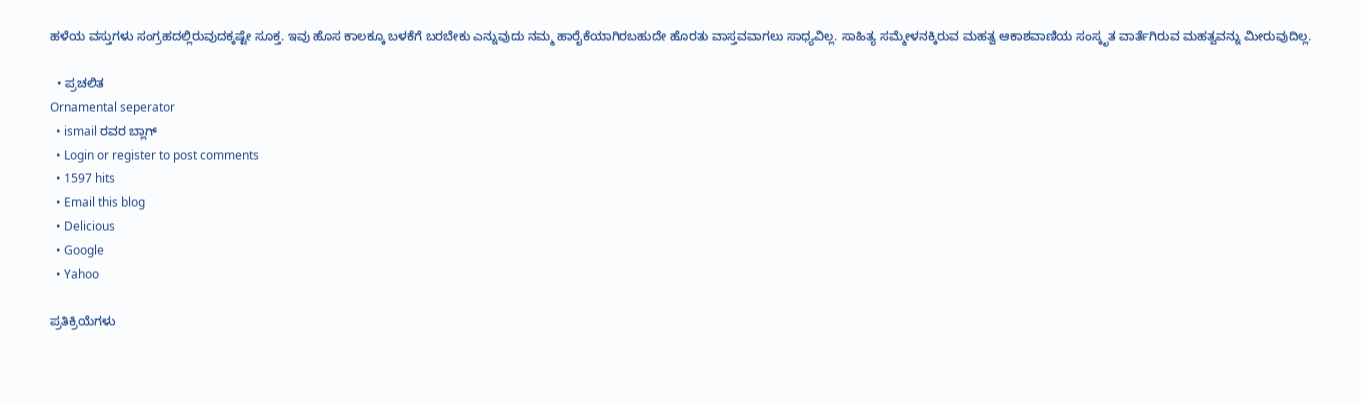ಹಳೆಯ ವಸ್ತುಗಳು ಸಂಗ್ರಹದಲ್ಲಿರುವುದಕ್ಕಷ್ಟೇ ಸೂಕ್ತ. ಇವು ಹೊಸ ಕಾಲಕ್ಕೂ ಬಳಕೆಗೆ ಬರಬೇಕು ಎನ್ನುವುದು ನಮ್ಮ ಹಾರೈಕೆಯಾಗಿರಬಹುದೇ ಹೊರತು ವಾಸ್ತವವಾಗಲು ಸಾಧ್ಯವಿಲ್ಲ. ಸಾಹಿತ್ಯ ಸಮ್ಮೇಳನಕ್ಕಿರುವ ಮಹತ್ವ ಆಕಾಶವಾಣಿಯ ಸಂಸ್ಕೃತ ವಾರ್ತೆಗಿರುವ ಮಹತ್ವವನ್ನು ಮೀರುವುದಿಲ್ಲ.

  • ಪ್ರಚಲಿತ
Ornamental seperator
  • ismail ರವರ ಬ್ಲಾಗ್
  • Login or register to post comments
  • 1597 hits
  • Email this blog
  • Delicious
  • Google
  • Yahoo

ಪ್ರತಿಕ್ರಿಯೆಗಳು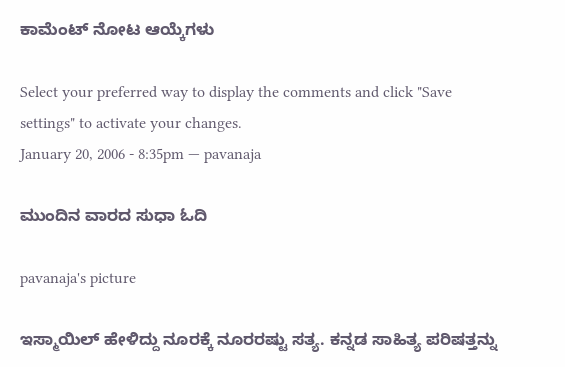ಕಾಮೆಂಟ್ ನೋಟ ಆಯ್ಕೆಗಳು

Select your preferred way to display the comments and click "Save settings" to activate your changes.
January 20, 2006 - 8:35pm — pavanaja

ಮುಂದಿನ ವಾರದ ಸುಧಾ ಓದಿ

pavanaja's picture

ಇಸ್ಮಾಯಿಲ್ ಹೇಳಿದ್ದು ನೂರಕ್ಕೆ ನೂರರಷ್ಟು ಸತ್ಯ. ಕನ್ನಡ ಸಾಹಿತ್ಯ ಪರಿಷತ್ತನ್ನು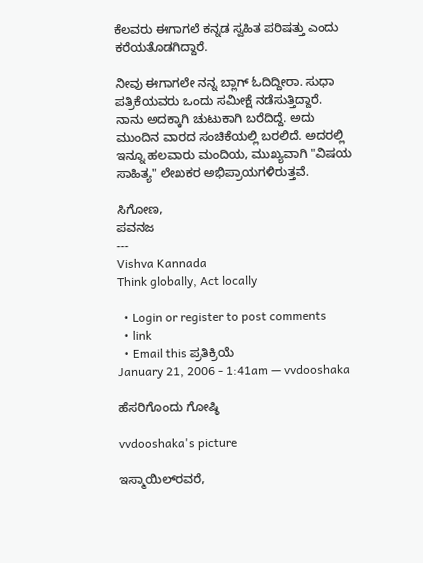ಕೆಲವರು ಈಗಾಗಲೆ ಕನ್ನಡ ಸ್ವಹಿತ ಪರಿಷತ್ತು ಎಂದು ಕರೆಯತೊಡಗಿದ್ದಾರೆ.

ನೀವು ಈಗಾಗಲೇ ನನ್ನ ಬ್ಲಾಗ್ ಓದಿದ್ದೀರಾ. ಸುಧಾ ಪತ್ರಿಕೆಯವರು ಒಂದು ಸಮೀಕ್ಷೆ ನಡೆಸುತ್ತಿದ್ದಾರೆ. ನಾನು ಅದಕ್ಕಾಗಿ ಚುಟುಕಾಗಿ ಬರೆದಿದ್ದೆ. ಅದು ಮುಂದಿನ ವಾರದ ಸಂಚಿಕೆಯಲ್ಲಿ ಬರಲಿದೆ. ಅದರಲ್ಲಿ ಇನ್ನೂ ಹಲವಾರು ಮಂದಿಯ, ಮುಖ್ಯವಾಗಿ "ವಿಷಯ ಸಾಹಿತ್ಯ" ಲೇಖಕರ ಅಭಿಪ್ರಾಯಗಳಿರುತ್ತವೆ.

ಸಿಗೋಣ,
ಪವನಜ
---
Vishva Kannada
Think globally, Act locally

  • Login or register to post comments
  • link
  • Email this ಪ್ರತಿಕ್ರಿಯೆ
January 21, 2006 - 1:41am — vvdooshaka

ಹೆಸರಿಗೊಂದು ಗೋಷ್ಠಿ

vvdooshaka's picture

ಇಸ್ಮಾಯಿಲ್‌ರವರೆ,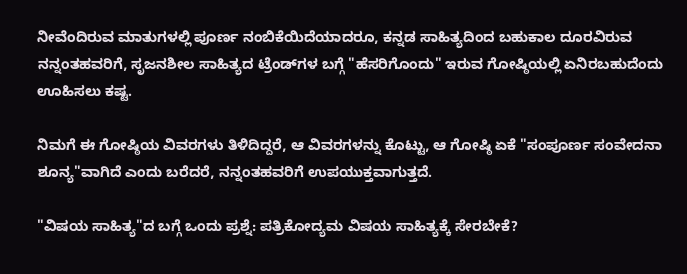ನೀವೆಂದಿರುವ ಮಾತುಗಳಲ್ಲಿ ಪೂರ್ಣ ನಂಬಿಕೆಯಿದೆಯಾದರೂ, ಕನ್ನಡ ಸಾಹಿತ್ಯದಿಂದ ಬಹುಕಾಲ ದೂರವಿರುವ ನನ್ನಂತಹವರಿಗೆ, ಸೃಜನಶೀಲ ಸಾಹಿತ್ಯದ ಟ್ರೆಂಡ್‌ಗಳ ಬಗ್ಗೆ "ಹೆಸರಿಗೊಂದು" ಇರುವ ಗೋಷ್ಠಿಯಲ್ಲಿ ಏನಿರಬಹುದೆಂದು ಊಹಿಸಲು ಕಷ್ಟ.

ನಿಮಗೆ ಈ ಗೋಷ್ಠಿಯ ವಿವರಗಳು ತಿಳಿದಿದ್ದರೆ, ಆ ವಿವರಗಳನ್ನು ಕೊಟ್ಟು, ಆ ಗೋಷ್ಠಿ ಏಕೆ "ಸಂಪೂರ್ಣ ಸಂವೇದನಾ ಶೂನ್ಯ"ವಾಗಿದೆ ಎಂದು ಬರೆದರೆ, ನನ್ನಂತಹವರಿಗೆ ಉಪಯುಕ್ತವಾಗುತ್ತದೆ.

"ವಿಷಯ ಸಾಹಿತ್ಯ"ದ ಬಗ್ಗೆ ಒಂದು ಪ್ರಶ್ನೆ: ಪತ್ರಿಕೋದ್ಯಮ ವಿಷಯ ಸಾಹಿತ್ಯಕ್ಕೆ ಸೇರಬೇಕೆ?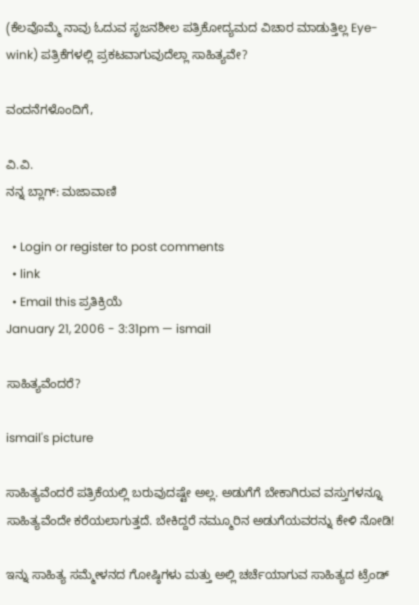(ಕೆಲವೊಮ್ಮೆ ನಾವು ಓದುವ ಸೃಜನಶೀಲ ಪತ್ರಿಕೋದ್ಯಮದ ವಿಚಾರ ಮಾಡುತ್ತಿಲ್ಲ Eye-wink) ಪತ್ರಿಕೆಗಳಲ್ಲಿ ಪ್ರಕಟವಾಗುವುದೆಲ್ಲಾ ಸಾಹಿತ್ಯವೇ?

ವಂದನೆಗಳೊಂದಿಗೆ,

ವಿ.ವಿ.
ನನ್ನ ಬ್ಲಾಗ್: ಮಜಾವಾಣಿ

  • Login or register to post comments
  • link
  • Email this ಪ್ರತಿಕ್ರಿಯೆ
January 21, 2006 - 3:31pm — ismail

ಸಾಹಿತ್ಯವೆಂದರೆ?

ismail's picture

ಸಾಹಿತ್ಯವೆಂದರೆ ಪತ್ರಿಕೆಯಲ್ಲಿ ಬರುವುದಷ್ಟೇ ಅಲ್ಲ. ಅಡುಗೆಗೆ ಬೇಕಾಗಿರುವ ವಸ್ತುಗಳನ್ನೂ ಸಾಹಿತ್ಯವೆಂದೇ ಕರೆಯಲಾಗುತ್ತದೆ. ಬೇಕಿದ್ದರೆ ನಮ್ಮೂರಿನ ಅಡುಗೆಯವರನ್ನು ಕೇಳಿ ನೋಡಿ!

ಇನ್ನು ಸಾಹಿತ್ಯ ಸಮ್ಮೇಳನದ ಗೋಷ್ಠಿಗಳು ಮತ್ತು ಅಲ್ಲಿ ಚರ್ಚೆಯಾಗುವ ಸಾಹಿತ್ಯದ ಟ್ರೆಂಡ್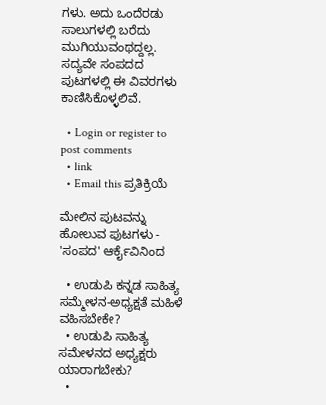ಗಳು. ಅದು ಒಂದೆರಡು ಸಾಲುಗಳಲ್ಲಿ ಬರೆದು ಮುಗಿಯುವಂಥದ್ದಲ್ಲ. ಸದ್ಯವೇ ಸಂಪದದ ಪುಟಗಳಲ್ಲಿ ಈ ವಿವರಗಳು ಕಾಣಿಸಿಕೊಳ್ಳಲಿವೆ.

  • Login or register to post comments
  • link
  • Email this ಪ್ರತಿಕ್ರಿಯೆ

ಮೇಲಿನ ಪುಟವನ್ನು ಹೋಲುವ ಪುಟಗಳು - 'ಸಂಪದ' ಆರ್ಕೈವಿನಿಂದ

  • ಉಡುಪಿ ಕನ್ನಡ ಸಾಹಿತ್ಯ ಸಮ್ಮೇಳನ-ಅಧ್ಯಕ್ಷತೆ ಮಹಿಳೆ ವಹಿಸಬೇಕೇ?
  • ಉಡುಪಿ ಸಾಹಿತ್ಯ ಸಮೇಳನದ ಅಧ್ಯಕ್ಷರು ಯಾರಾಗಬೇಕು?
  •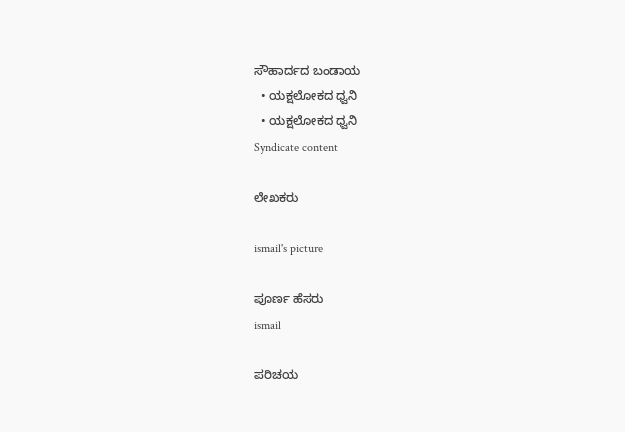ಸೌಹಾರ್ದದ ಬಂಡಾಯ
  • ಯಕ್ಷಲೋಕದ ಧ್ವನಿ
  • ಯಕ್ಷಲೋಕದ ಧ್ವನಿ
Syndicate content

ಲೇಖಕರು

ismail's picture

ಪೂರ್ಣ ಹೆಸರು
ismail

ಪರಿಚಯ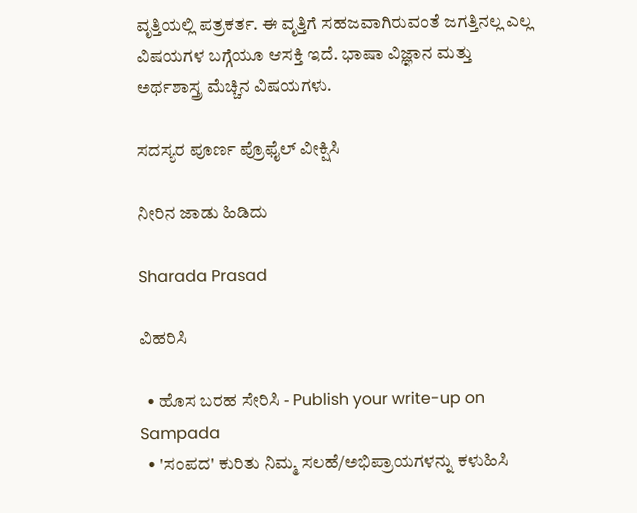ವೃತ್ತಿಯಲ್ಲಿ ಪತ್ರಕರ್ತ. ಈ ವೃತ್ತಿಗೆ ಸಹಜವಾಗಿರುವಂತೆ ಜಗತ್ತಿನಲ್ಲ ಎಲ್ಲ ವಿಷಯಗಳ ಬಗ್ಗೆಯೂ ಆಸಕ್ತಿ ಇದೆ. ಭಾಷಾ ವಿಜ್ಞಾನ ಮತ್ತು ಅರ್ಥಶಾಸ್ತ್ರ ಮೆಚ್ಚಿನ ವಿಷಯಗಳು.

ಸದಸ್ಯರ ಪೂರ್ಣ ಪ್ರೊಫೈಲ್ ವೀಕ್ಷಿಸಿ

ನೀರಿನ ಜಾಡು ಹಿಡಿದು

Sharada Prasad

ವಿಹರಿಸಿ

  • ಹೊಸ ಬರಹ ಸೇರಿಸಿ - Publish your write-up on Sampada
  • 'ಸಂಪದ' ಕುರಿತು ನಿಮ್ಮ ಸಲಹೆ/ಅಭಿಪ್ರಾಯಗಳನ್ನು ಕಳುಹಿಸಿ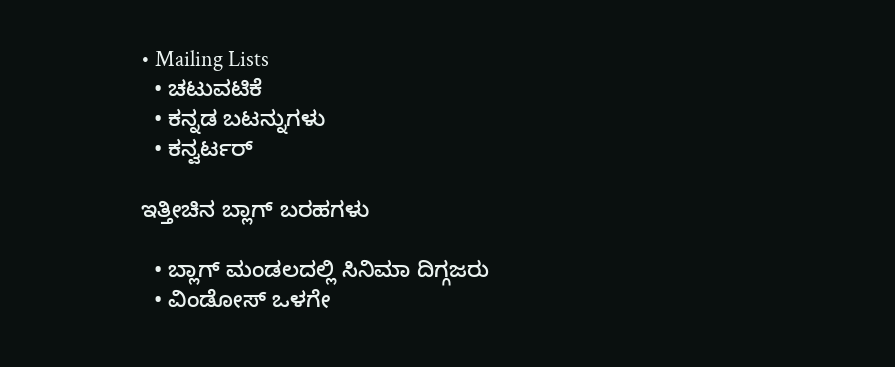• Mailing Lists
  • ಚಟುವಟಿಕೆ
  • ಕನ್ನಡ ಬಟನ್ನುಗಳು
  • ಕನ್ವರ್ಟರ್

ಇತ್ತೀಚಿನ ಬ್ಲಾಗ್ ಬರಹಗಳು

  • ಬ್ಲಾಗ್ ಮಂಡಲದಲ್ಲಿ ಸಿನಿಮಾ ದಿಗ್ಗಜರು
  • ವಿಂಡೋಸ್ ಒಳಗೇ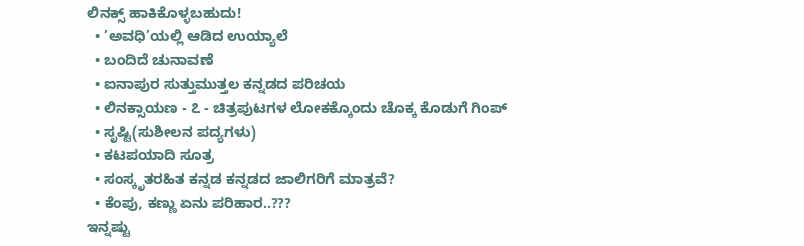ಲಿನಕ್ಸ್ ಹಾಕಿಕೊಳ್ಳಬಹುದು!
  • ’ಅವಧಿ’ಯಲ್ಲಿ ಆಡಿದ ಉಯ್ಯಾಲೆ
  • ಬಂದಿದೆ ಚುನಾವಣೆ
  • ಐನಾಪುರ ಸುತ್ತುಮುತ್ತಲ ಕನ್ನಡದ ಪರಿಚಯ
  • ಲಿನಕ್ಸಾಯಣ - ೭ - ಚಿತ್ರಪುಟಗಳ ಲೋಕಕ್ಕೊಂದು ಚೊಕ್ಕ ಕೊಡುಗೆ ಗಿಂಪ್
  • ಸೃಷ್ಟಿ(ಸುಶೀಲನ ಪದ್ಯಗಳು)
  • ಕಟಪಯಾದಿ ಸೂತ್ರ
  • ಸಂಸ್ಕೃತರಹಿತ ಕನ್ನಡ ಕನ್ನಡದ ಜಾಲಿಗರಿಗೆ ಮಾತ್ರವೆ?
  • ಕೆಂಪು, ಕಣ್ಣು ಏನು ಪರಿಹಾರ..???
ಇನ್ನಷ್ಟು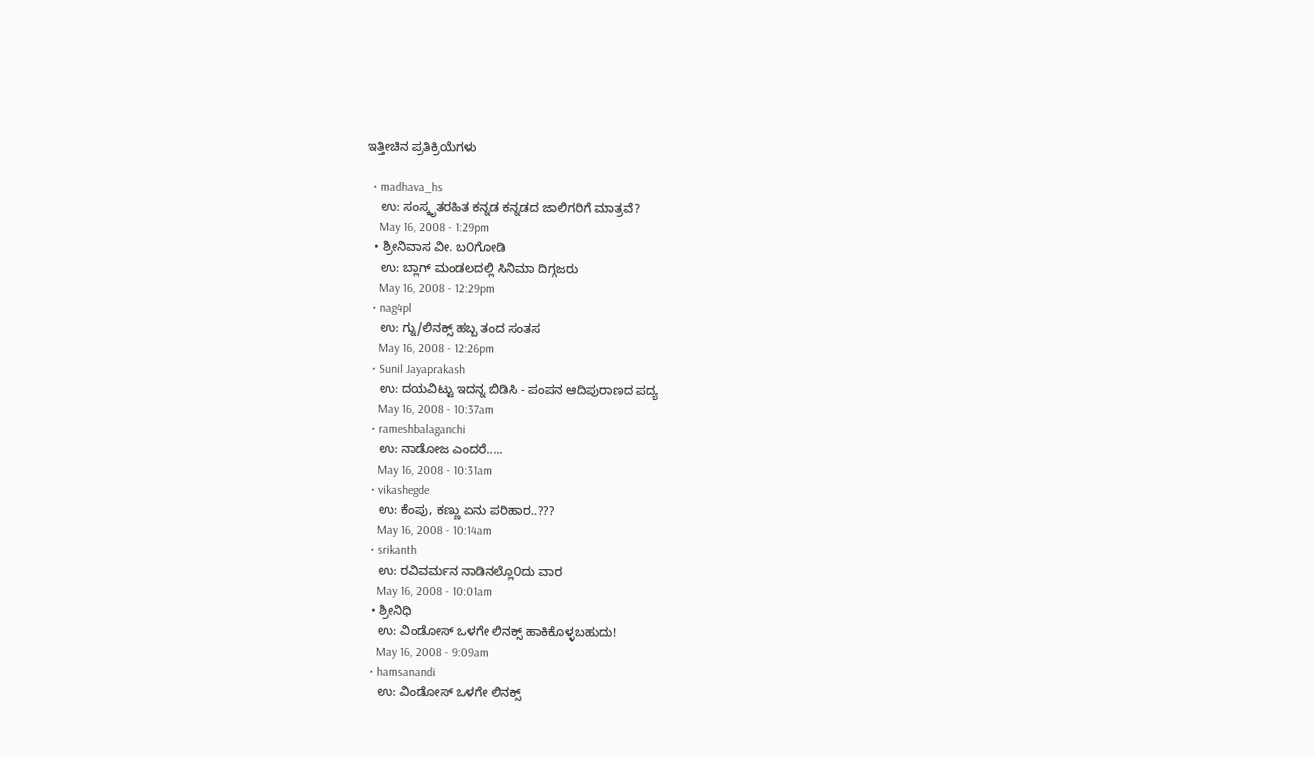ಇತ್ತೀಚಿನ ಪ್ರತಿಕ್ರಿಯೆಗಳು

  • madhava_hs
    ಉ: ಸಂಸ್ಕೃತರಹಿತ ಕನ್ನಡ ಕನ್ನಡದ ಜಾಲಿಗರಿಗೆ ಮಾತ್ರವೆ?
    May 16, 2008 - 1:29pm
  • ಶ್ರೀನಿವಾಸ ವೀ. ಬ೦ಗೋಡಿ
    ಉ: ಬ್ಲಾಗ್ ಮಂಡಲದಲ್ಲಿ ಸಿನಿಮಾ ದಿಗ್ಗಜರು
    May 16, 2008 - 12:29pm
  • nag4pl
    ಉ: ಗ್ನು/ಲಿನಕ್ಸ್ ಹಬ್ಬ ತಂದ ಸಂತಸ
    May 16, 2008 - 12:26pm
  • Sunil Jayaprakash
    ಉ: ದಯವಿಟ್ಟು ಇದನ್ನ ಬಿಡಿಸಿ - ಪಂಪನ ಆದಿಪುರಾಣದ ಪದ್ಯ
    May 16, 2008 - 10:37am
  • rameshbalaganchi
    ಉ: ನಾಡೋಜ ಎಂದರೆ.....
    May 16, 2008 - 10:31am
  • vikashegde
    ಉ: ಕೆಂಪು, ಕಣ್ಣು ಏನು ಪರಿಹಾರ..???
    May 16, 2008 - 10:14am
  • srikanth
    ಉ: ರವಿವರ್ಮನ ನಾಡಿನಲ್ಲೊ೦ದು ವಾರ
    May 16, 2008 - 10:01am
  • ಶ್ರೀನಿಧಿ
    ಉ: ವಿಂಡೋಸ್ ಒಳಗೇ ಲಿನಕ್ಸ್ ಹಾಕಿಕೊಳ್ಳಬಹುದು!
    May 16, 2008 - 9:09am
  • hamsanandi
    ಉ: ವಿಂಡೋಸ್ ಒಳಗೇ ಲಿನಕ್ಸ್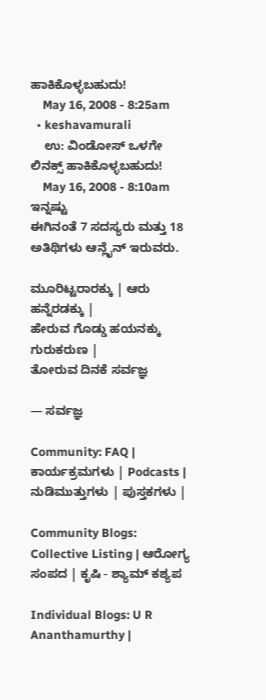ಹಾಕಿಕೊಳ್ಳಬಹುದು!
    May 16, 2008 - 8:25am
  • keshavamurali
    ಉ: ವಿಂಡೋಸ್ ಒಳಗೇ ಲಿನಕ್ಸ್ ಹಾಕಿಕೊಳ್ಳಬಹುದು!
    May 16, 2008 - 8:10am
ಇನ್ನಷ್ಟು
ಈಗಿನಂತೆ 7 ಸದಸ್ಯರು ಮತ್ತು 18 ಅತಿಥಿಗಳು ಆನ್ಲೈನ್ ಇರುವರು.

ಮೂರಿಟ್ಟರಾರಕ್ಕು | ಆರು ಹನ್ನೆರಡಕ್ಕು |
ಹೇರುವ ಗೊಡ್ಡು ಹಯನಕ್ಕು ಗುರುಕರುಣ |
ತೋರುವ ದಿನಕೆ ಸರ್ವಜ್ಞ

— ಸರ್ವಜ್ಞ

Community: FAQ | ಕಾರ್ಯಕ್ರಮಗಳು | Podcasts | ನುಡಿಮುತ್ತುಗಳು | ಪುಸ್ತಕಗಳು |

Community Blogs: Collective Listing | ಆರೋಗ್ಯ ಸಂಪದ | ಕೃಷಿ - ಶ್ಯಾಮ್ ಕಶ್ಯಪ

Individual Blogs: U R Ananthamurthy |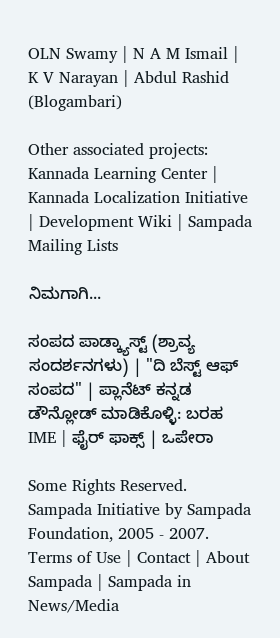OLN Swamy | N A M Ismail | K V Narayan | Abdul Rashid (Blogambari)

Other associated projects: Kannada Learning Center | Kannada Localization Initiative | Development Wiki | Sampada Mailing Lists

ನಿಮಗಾಗಿ...

ಸಂಪದ ಪಾಡ್ಕ್ಯಾಸ್ಟ್ (ಶ್ರಾವ್ಯ ಸಂದರ್ಶನಗಳು) | "ದಿ ಬೆಸ್ಟ್ ಆಫ್ ಸಂಪದ" | ಪ್ಲಾನೆಟ್ ಕನ್ನಡ
ಡೌನ್ಲೋಡ್ ಮಾಡಿಕೊಳ್ಳಿ: ಬರಹ IME | ಫೈರ್ ಫಾಕ್ಸ್ | ಒಪೇರಾ

Some Rights Reserved. Sampada Initiative by Sampada Foundation, 2005 - 2007.
Terms of Use | Contact | About Sampada | Sampada in News/Media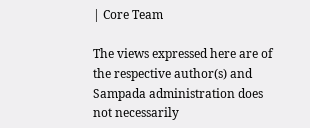| Core Team

The views expressed here are of the respective author(s) and Sampada administration does not necessarily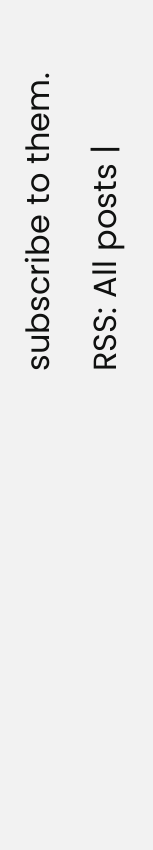subscribe to them.
RSS: All posts |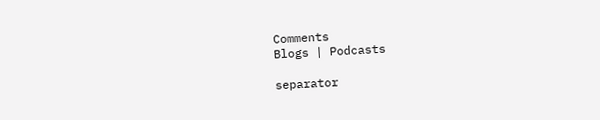Comments
Blogs | Podcasts

separator